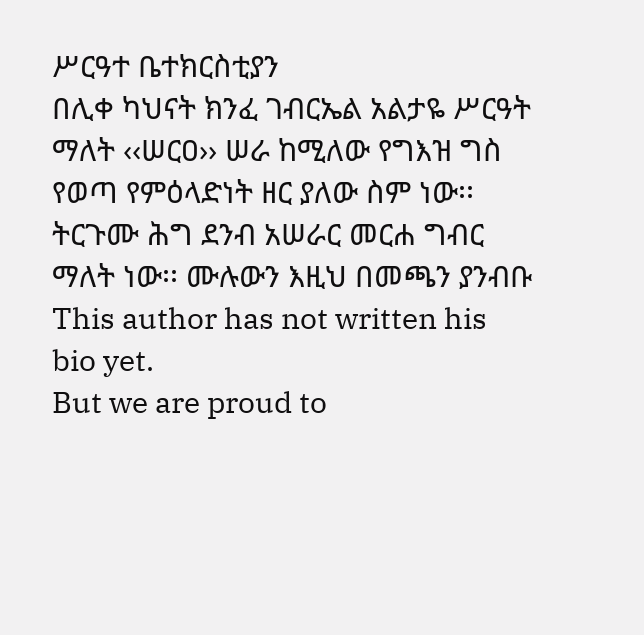ሥርዓተ ቤተክርስቲያን
በሊቀ ካህናት ክንፈ ገብርኤል አልታዬ ሥርዓት ማለት ‹‹ሠርዐ›› ሠራ ከሚለው የግእዝ ግስ የወጣ የምዕላድነት ዘር ያለው ስም ነው፡፡ ትርጉሙ ሕግ ደንብ አሠራር መርሐ ግብር ማለት ነው፡፡ ሙሉውን እዚህ በመጫን ያንብቡ
This author has not written his bio yet.
But we are proud to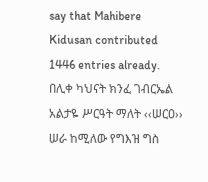say that Mahibere Kidusan contributed 1446 entries already.
በሊቀ ካህናት ክንፈ ገብርኤል አልታዬ ሥርዓት ማለት ‹‹ሠርዐ›› ሠራ ከሚለው የግእዝ ግስ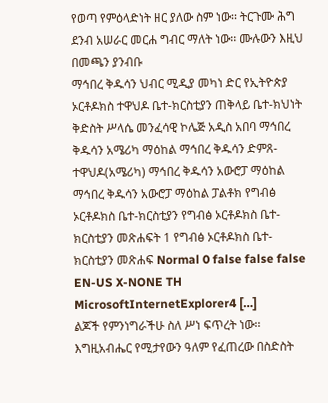የወጣ የምዕላድነት ዘር ያለው ስም ነው፡፡ ትርጉሙ ሕግ ደንብ አሠራር መርሐ ግብር ማለት ነው፡፡ ሙሉውን እዚህ በመጫን ያንብቡ
ማኅበረ ቅዱሳን ህብር ሚዲያ መካነ ድር የኢትዮጵያ ኦርቶዶክስ ተዋህዶ ቤተ-ክርስቲያን ጠቅላይ ቤተ-ክህነት ቅድስት ሥላሴ መንፈሳዊ ኮሌጅ አዲስ አበባ ማኅበረ ቅዱሳን አሜሪካ ማዕከል ማኅበረ ቅዱሳን ድምጸ-ተዋህዶ(አሜሪካ) ማኅበረ ቅዱሳን አውሮፓ ማዕከል ማኅበረ ቅዱሳን አውሮፓ ማዕከል ፓልቶክ የግብፅ ኦርቶዶክስ ቤተ-ክርስቲያን የግብፅ ኦርቶዶክስ ቤተ-ክርስቲያን መጽሐፍት 1 የግብፅ ኦርቶዶክስ ቤተ-ክርስቲያን መጽሐፍ Normal 0 false false false EN-US X-NONE TH MicrosoftInternetExplorer4 […]
ልጆች የምንነግራችሁ ስለ ሥነ ፍጥረት ነው፡፡ እግዚአብሔር የሚታየውን ዓለም የፈጠረው በስድስት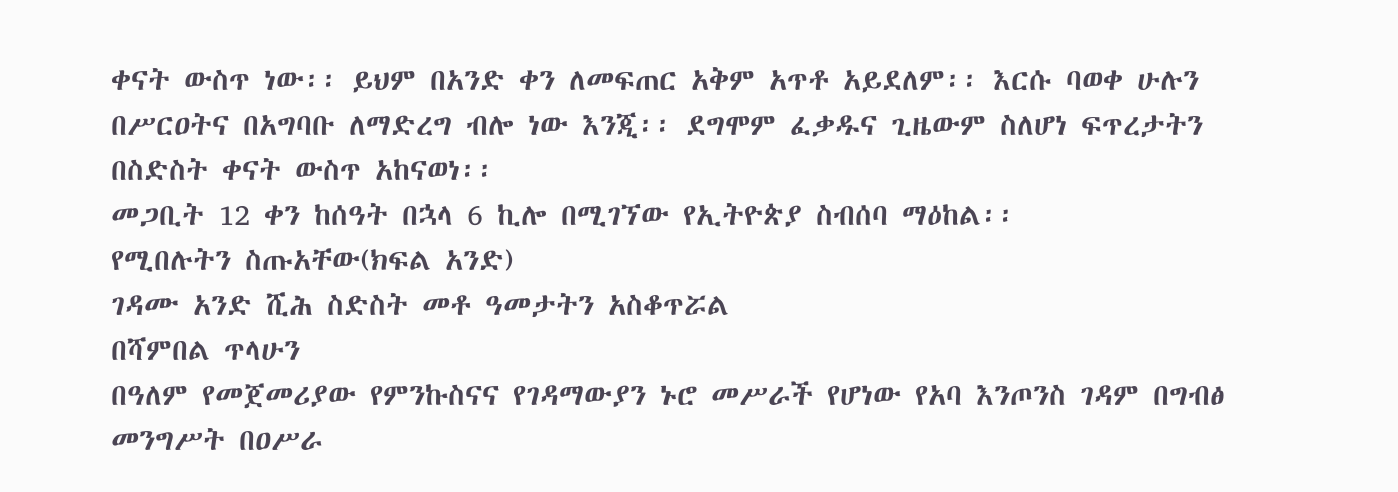ቀናት ውስጥ ነው፡፡ ይህም በአንድ ቀን ለመፍጠር አቅም አጥቶ አይደለም፡፡ እርሱ ባወቀ ሁሉን በሥርዐትና በአግባቡ ለማድረግ ብሎ ነው እንጂ፡፡ ደግሞም ፈቃዱና ጊዜውም ስለሆነ ፍጥረታትን በስድስት ቀናት ውስጥ አከናወነ፡፡
መጋቢት 12 ቀን ከሰዓት በኋላ 6 ኪሎ በሚገኘው የኢትዮጵያ ስብሰባ ማዕከል፡፡
የሚበሉትን ስጡአቸው(ክፍል አንድ)
ገዳሙ አንድ ሺሕ ስድስት መቶ ዓመታትን አስቆጥሯል
በሻምበል ጥላሁን
በዓለም የመጀመሪያው የምንኩስናና የገዳማውያን ኑሮ መሥራች የሆነው የአባ እንጦንስ ገዳም በግብፅ መንግሥት በዐሥራ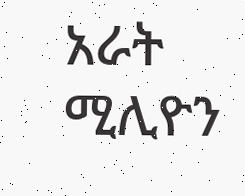አራት ሚሊዮን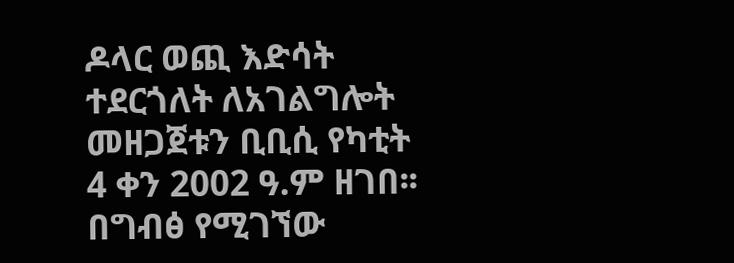ዶላር ወጪ እድሳት ተደርጎለት ለአገልግሎት መዘጋጀቱን ቢቢሲ የካቲት 4 ቀን 2002 ዓ.ም ዘገበ፡፡ በግብፅ የሚገኘው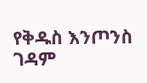የቅዱስ እንጦንስ ገዳም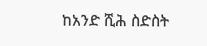ከአንድ ሺሕ ስድስት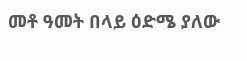መቶ ዓመት በላይ ዕድሜ ያለው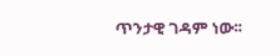ጥንታዊ ገዳም ነው፡፡